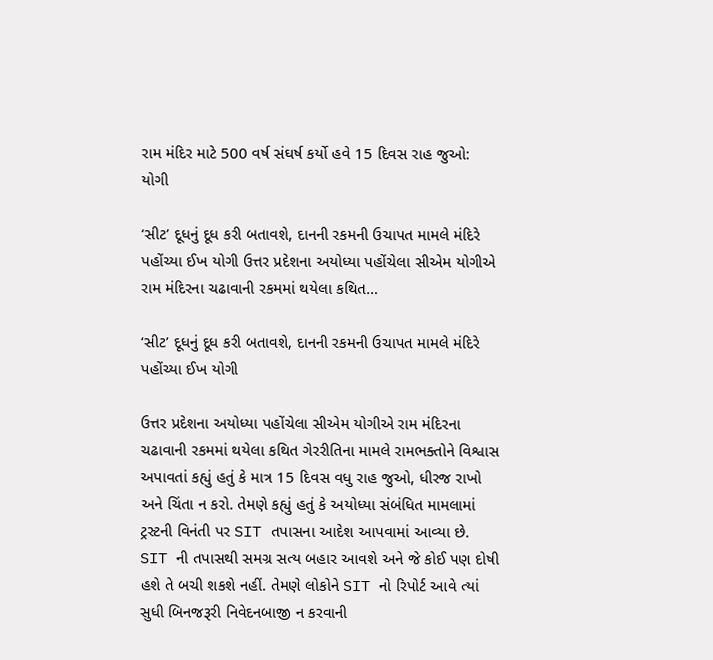રામ મંદિર માટે 500 વર્ષ સંઘર્ષ કર્યો હવે 15 દિવસ રાહ જુઓ: યોગી

‘સીટ’ દૂધનું દૂધ કરી બતાવશે, દાનની રકમની ઉચાપત મામલે મંદિરે પહોંચ્યા ઈખ યોગી ઉત્તર પ્રદેશના અયોધ્યા પહોંચેલા સીએમ યોગીએ રામ મંદિરના ચઢાવાની રકમમાં થયેલા કથિત…

‘સીટ’ દૂધનું દૂધ કરી બતાવશે, દાનની રકમની ઉચાપત મામલે મંદિરે પહોંચ્યા ઈખ યોગી

ઉત્તર પ્રદેશના અયોધ્યા પહોંચેલા સીએમ યોગીએ રામ મંદિરના ચઢાવાની રકમમાં થયેલા કથિત ગેરરીતિના મામલે રામભક્તોને વિશ્વાસ અપાવતાં કહ્યું હતું કે માત્ર 15 દિવસ વધુ રાહ જુઓ, ધીરજ રાખો અને ચિંતા ન કરો. તેમણે કહ્યું હતું કે અયોધ્યા સંબંધિત મામલામાં ટ્રસ્ટની વિનંતી પર SIT તપાસના આદેશ આપવામાં આવ્યા છે. SIT ની તપાસથી સમગ્ર સત્ય બહાર આવશે અને જે કોઈ પણ દોષી હશે તે બચી શકશે નહીં. તેમણે લોકોને SIT નો રિપોર્ટ આવે ત્યાં સુધી બિનજરૂરી નિવેદનબાજી ન કરવાની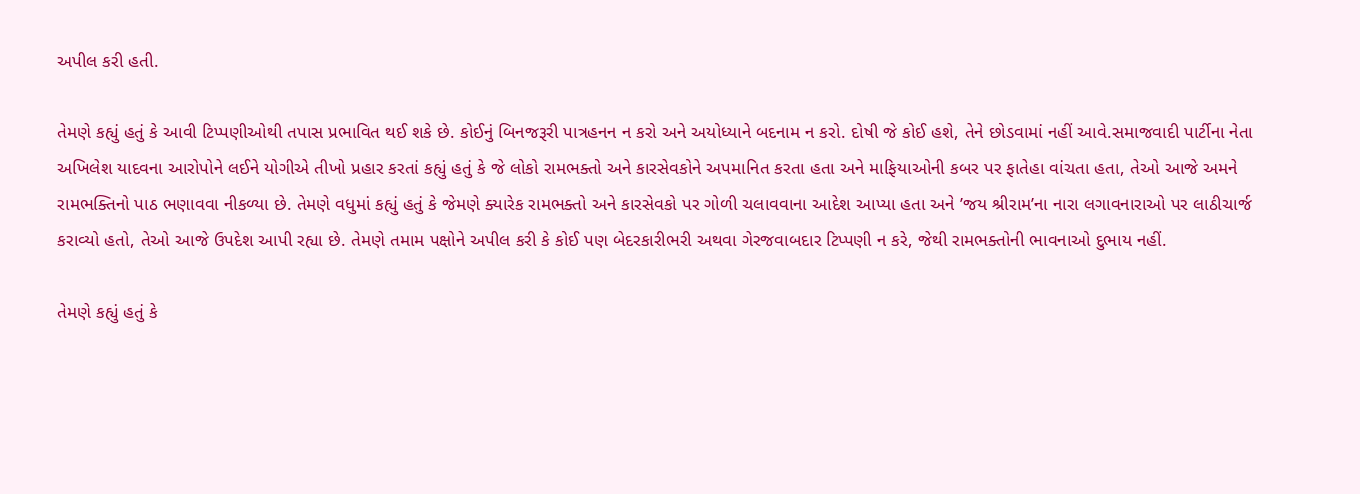અપીલ કરી હતી.

તેમણે કહ્યું હતું કે આવી ટિપ્પણીઓથી તપાસ પ્રભાવિત થઈ શકે છે. કોઈનું બિનજરૂરી પાત્રહનન ન કરો અને અયોધ્યાને બદનામ ન કરો. દોષી જે કોઈ હશે, તેને છોડવામાં નહીં આવે.સમાજવાદી પાર્ટીના નેતા અખિલેશ યાદવના આરોપોને લઈને યોગીએ તીખો પ્રહાર કરતાં કહ્યું હતું કે જે લોકો રામભક્તો અને કારસેવકોને અપમાનિત કરતા હતા અને માફિયાઓની કબર પર ફાતેહા વાંચતા હતા, તેઓ આજે અમને રામભક્તિનો પાઠ ભણાવવા નીકળ્યા છે. તેમણે વધુમાં કહ્યું હતું કે જેમણે ક્યારેક રામભક્તો અને કારસેવકો પર ગોળી ચલાવવાના આદેશ આપ્યા હતા અને ’જય શ્રીરામ’ના નારા લગાવનારાઓ પર લાઠીચાર્જ કરાવ્યો હતો, તેઓ આજે ઉપદેશ આપી રહ્યા છે. તેમણે તમામ પક્ષોને અપીલ કરી કે કોઈ પણ બેદરકારીભરી અથવા ગેરજવાબદાર ટિપ્પણી ન કરે, જેથી રામભક્તોની ભાવનાઓ દુભાય નહીં.

તેમણે કહ્યું હતું કે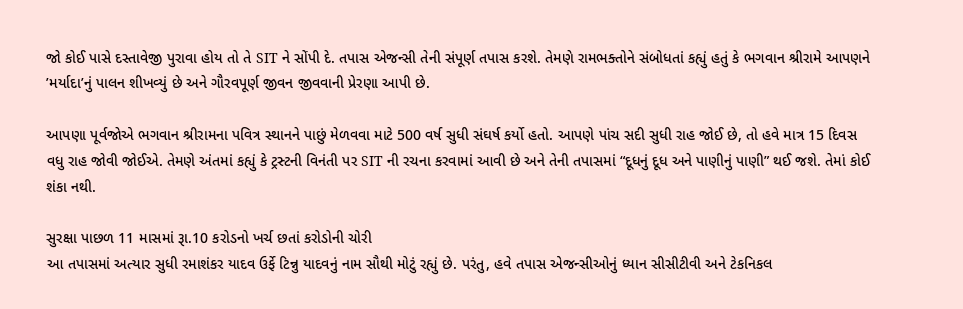જો કોઈ પાસે દસ્તાવેજી પુરાવા હોય તો તે SIT ને સોંપી દે. તપાસ એજન્સી તેની સંપૂર્ણ તપાસ કરશે. તેમણે રામભક્તોને સંબોધતાં કહ્યું હતું કે ભગવાન શ્રીરામે આપણને ’મર્યાદા’નું પાલન શીખવ્યું છે અને ગૌરવપૂર્ણ જીવન જીવવાની પ્રેરણા આપી છે.

આપણા પૂર્વજોએ ભગવાન શ્રીરામના પવિત્ર સ્થાનને પાછું મેળવવા માટે 500 વર્ષ સુધી સંઘર્ષ કર્યો હતો. આપણે પાંચ સદી સુધી રાહ જોઈ છે, તો હવે માત્ર 15 દિવસ વધુ રાહ જોવી જોઈએ. તેમણે અંતમાં કહ્યું કે ટ્રસ્ટની વિનંતી પર SIT ની રચના કરવામાં આવી છે અને તેની તપાસમાં “દૂધનું દૂધ અને પાણીનું પાણી” થઈ જશે. તેમાં કોઈ શંકા નથી.

સુરક્ષા પાછળ 11 માસમાં રૂા.10 કરોડનો ખર્ચ છતાં કરોડોની ચોરી
આ તપાસમાં અત્યાર સુધી રમાશંકર યાદવ ઉર્ફે ટિન્નુ યાદવનું નામ સૌથી મોટું રહ્યું છે. પરંતુ, હવે તપાસ એજન્સીઓનું ધ્યાન સીસીટીવી અને ટેકનિકલ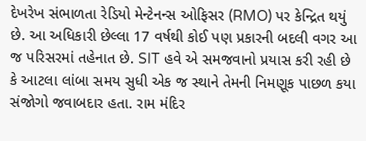દેખરેખ સંભાળતા રેડિયો મેન્ટેનન્સ ઓફિસર (RMO) પર કેન્દ્રિત થયું છે. આ અધિકારી છેલ્લા 17 વર્ષથી કોઈ પણ પ્રકારની બદલી વગર આ જ પરિસરમાં તહેનાત છે. SIT હવે એ સમજવાનો પ્રયાસ કરી રહી છે કે આટલા લાંબા સમય સુધી એક જ સ્થાને તેમની નિમણૂક પાછળ કયા સંજોગો જવાબદાર હતા. રામ મંદિર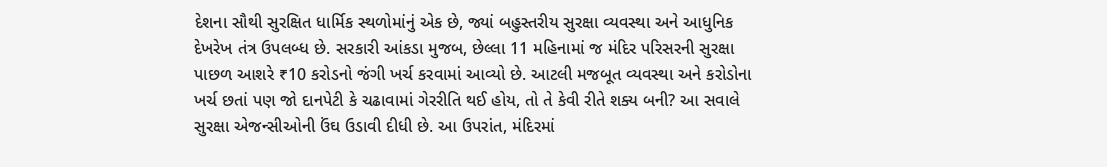દેશના સૌથી સુરક્ષિત ધાર્મિક સ્થળોમાંનું એક છે, જ્યાં બહુસ્તરીય સુરક્ષા વ્યવસ્થા અને આધુનિક દેખરેખ તંત્ર ઉપલબ્ધ છે. સરકારી આંકડા મુજબ, છેલ્લા 11 મહિનામાં જ મંદિર પરિસરની સુરક્ષા પાછળ આશરે ₹10 કરોડનો જંગી ખર્ચ કરવામાં આવ્યો છે. આટલી મજબૂત વ્યવસ્થા અને કરોડોના ખર્ચ છતાં પણ જો દાનપેટી કે ચઢાવામાં ગેરરીતિ થઈ હોય, તો તે કેવી રીતે શક્ય બની? આ સવાલે સુરક્ષા એજન્સીઓની ઉંઘ ઉડાવી દીધી છે. આ ઉપરાંત, મંદિરમાં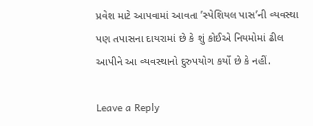પ્રવેશ માટે આપવામાં આવતા ’સ્પેશિયલ પાસ’ની વ્યવસ્થા પણ તપાસના દાયરામાં છે કે શું કોઈએ નિયમોમાં ઢીલ આપીને આ વ્યવસ્થાનો દુરુપયોગ કર્યો છે કે નહીં.

Leave a Reply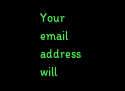Your email address will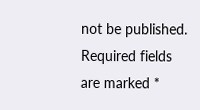not be published. Required fields are marked *